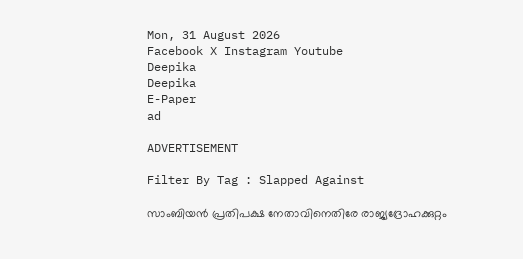Mon, 31 August 2026
Facebook X Instagram Youtube
Deepika
Deepika
E-Paper
ad

ADVERTISEMENT

Filter By Tag : Slapped Against

സാംബിയൻ പ്രതിപക്ഷ നേതാവിനെതിരേ രാജ്യദ്രോഹക്കുറ്റം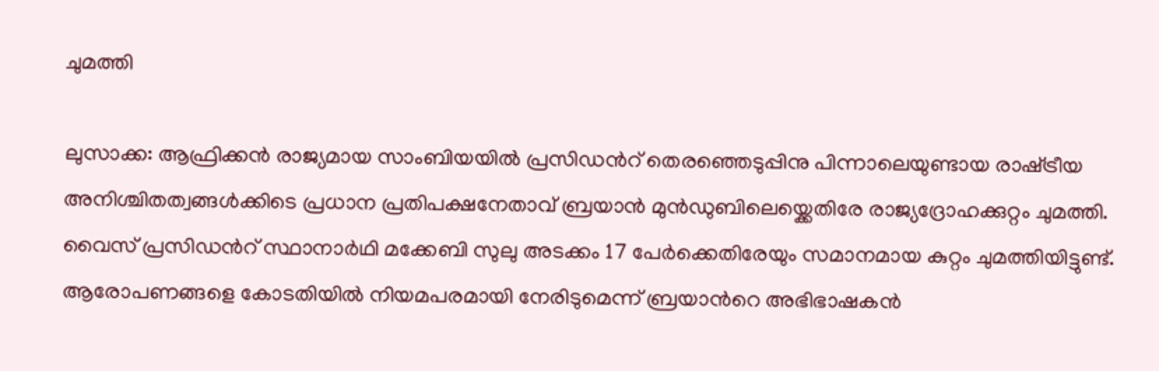ചുമത്തി

ലുസാക്ക: ആഫ്രിക്കൻ രാജ്യമായ സാംബിയയിൽ പ്രസിഡന്‍റ് തെരഞ്ഞെടുപ്പിനു പിന്നാലെയുണ്ടായ രാഷ്‌ട്രീയ അനിശ്ചിതത്വങ്ങൾക്കിടെ പ്രധാന പ്രതിപക്ഷനേതാവ് ബ്രയാൻ മുൻഡുബിലെയ്ക്കെതിരേ രാജ്യദ്രോഹക്കുറ്റം ചുമത്തി. വൈസ് പ്രസിഡന്‍റ് സ്ഥാനാർഥി മക്കേബി സുലു അടക്കം 17 പേർക്കെതിരേയും സമാനമായ കുറ്റം ചുമത്തിയിട്ടുണ്ട്. ആരോപണങ്ങളെ കോടതിയിൽ നിയമപരമായി നേരിടുമെന്ന് ബ്രയാന്‍റെ അഭിഭാഷകൻ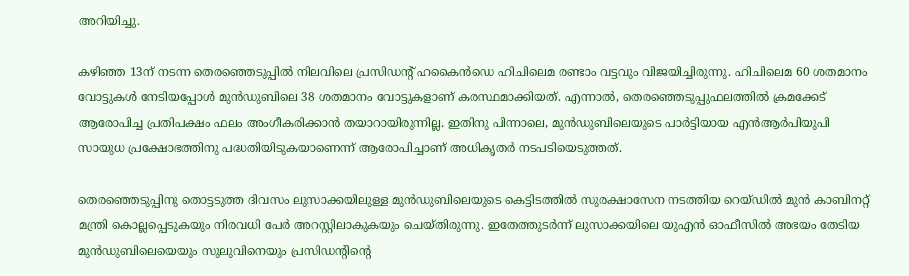അറിയിച്ചു.

കഴിഞ്ഞ 13ന് നടന്ന തെരഞ്ഞെടുപ്പിൽ നിലവിലെ പ്രസിഡന്‍റ് ഹകൈൻഡെ ഹിചിലെമ രണ്ടാം വട്ടവും വിജയിച്ചിരുന്നു. ഹിചിലെമ 60 ശതമാനം വോട്ടുകൾ നേടിയപ്പോൾ മുൻഡുബിലെ 38 ശതമാനം വോട്ടുകളാണ് കരസ്ഥമാക്കിയത്. എന്നാൽ, തെരഞ്ഞെടുപ്പുഫലത്തിൽ ക്രമക്കേട് ആരോപിച്ച പ്രതിപക്ഷം ഫലം അംഗീകരിക്കാൻ തയാറായിരുന്നില്ല. ഇതിനു പിന്നാലെ, മുൻഡുബിലെയുടെ പാർട്ടിയായ എൻആർപിയുപി സായുധ പ്രക്ഷോഭത്തിനു പദ്ധതിയിടുകയാണെന്ന് ആരോപിച്ചാണ് അധികൃതർ നടപടിയെടുത്തത്.

തെരഞ്ഞെടുപ്പിനു തൊട്ടടുത്ത ദിവസം ലുസാക്കയിലുള്ള മുൻഡുബിലെയുടെ കെട്ടിടത്തിൽ സുരക്ഷാസേന നടത്തിയ റെയ്ഡിൽ മുൻ കാബിനറ്റ് മന്ത്രി കൊല്ലപ്പെടുകയും നിരവധി പേർ അറസ്റ്റിലാകുകയും ചെയ്തിരുന്നു. ഇതേത്തുടർന്ന് ലുസാക്കയിലെ യുഎൻ ഓഫീസിൽ അഭയം തേടിയ മുൻഡുബിലെയെയും സുലുവിനെയും പ്രസിഡന്‍റിന്‍റെ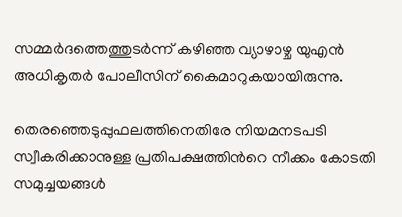സമ്മർദത്തെത്തുടർന്ന് കഴിഞ്ഞ വ്യാഴാഴ്ച യുഎൻ അധികൃതർ പോലീസിന് കൈമാറുകയായിരുന്നു.

തെരഞ്ഞെടുപ്പുഫലത്തിനെതിരേ നിയമനടപടി സ്വീകരിക്കാനുള്ള പ്രതിപക്ഷത്തിന്‍റെ നീക്കം കോടതി സമുച്ചയങ്ങൾ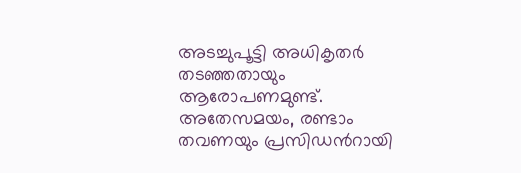അടച്ചുപൂട്ടി അധികൃതർ തടഞ്ഞതായും ആരോപണമുണ്ട്. അതേസമയം, രണ്ടാം തവണയും പ്രസിഡന്‍റായി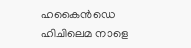ഹകൈൻഡെ ഹിചിലെമ നാളെ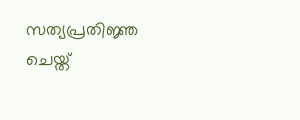സത്യപ്രതിജ്ഞ ചെയ്ത്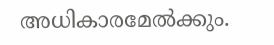അധികാരമേൽക്കും.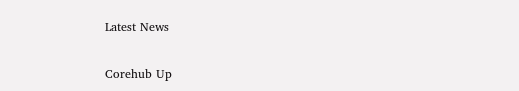Latest News

Corehub Up